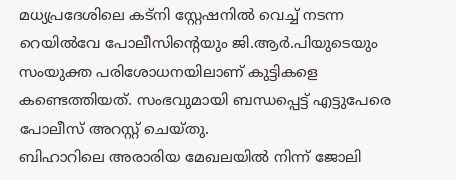മധ്യപ്രദേശിലെ കട്നി സ്റ്റേഷനിൽ വെച്ച് നടന്ന റെയിൽവേ പോലീസിന്റെയും ജി.ആർ.പിയുടെയും സംയുക്ത പരിശോധനയിലാണ് കുട്ടികളെ കണ്ടെത്തിയത്. സംഭവുമായി ബന്ധപ്പെട്ട് എട്ടുപേരെ പോലീസ് അറസ്റ്റ് ചെയ്തു.
ബിഹാറിലെ അരാരിയ മേഖലയിൽ നിന്ന് ജോലി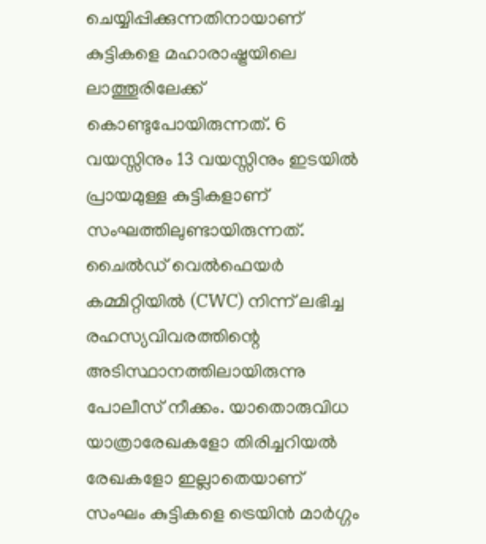ചെയ്യിപ്പിക്കുന്നതിനായാണ് കുട്ടികളെ മഹാരാഷ്ട്രയിലെ ലാത്തൂരിലേക്ക് കൊണ്ടുപോയിരുന്നത്. 6 വയസ്സിനും 13 വയസ്സിനും ഇടയിൽ പ്രായമുള്ള കുട്ടികളാണ് സംഘത്തിലുണ്ടായിരുന്നത്. ചൈൽഡ് വെൽഫെയർ കമ്മിറ്റിയിൽ (CWC) നിന്ന് ലഭിച്ച രഹസ്യവിവരത്തിന്റെ അടിസ്ഥാനത്തിലായിരുന്നു പോലീസ് നീക്കം. യാതൊരുവിധ യാത്രാരേഖകളോ തിരിച്ചറിയൽ രേഖകളോ ഇല്ലാതെയാണ് സംഘം കുട്ടികളെ ട്രെയിൻ മാർഗ്ഗം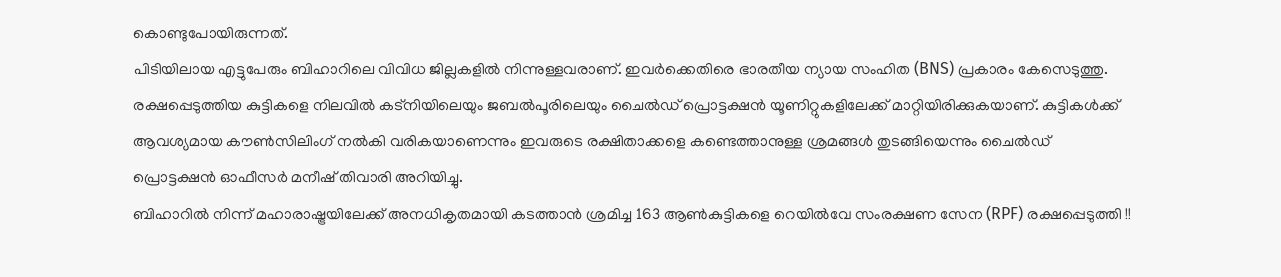കൊണ്ടുപോയിരുന്നത്.
പിടിയിലായ എട്ടുപേരും ബിഹാറിലെ വിവിധ ജില്ലകളിൽ നിന്നുള്ളവരാണ്. ഇവർക്കെതിരെ ഭാരതീയ ന്യായ സംഹിത (BNS) പ്രകാരം കേസെടുത്തു.
രക്ഷപ്പെടുത്തിയ കുട്ടികളെ നിലവിൽ കട്നിയിലെയും ജബൽപൂരിലെയും ചൈൽഡ് പ്രൊട്ടക്ഷൻ യൂണിറ്റുകളിലേക്ക് മാറ്റിയിരിക്കുകയാണ്. കുട്ടികൾക്ക് ആവശ്യമായ കൗൺസിലിംഗ് നൽകി വരികയാണെന്നും ഇവരുടെ രക്ഷിതാക്കളെ കണ്ടെത്താനുള്ള ശ്രമങ്ങൾ തുടങ്ങിയെന്നും ചൈൽഡ് പ്രൊട്ടക്ഷൻ ഓഫീസർ മനീഷ് തിവാരി അറിയിച്ചു.
ബിഹാറിൽ നിന്ന് മഹാരാഷ്ട്രയിലേക്ക് അനധികൃതമായി കടത്താൻ ശ്രമിച്ച 163 ആൺകുട്ടികളെ റെയിൽവേ സംരക്ഷണ സേന (RPF) രക്ഷപ്പെടുത്തി !!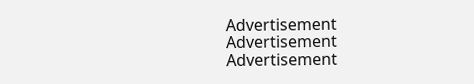Advertisement
Advertisement
Advertisement